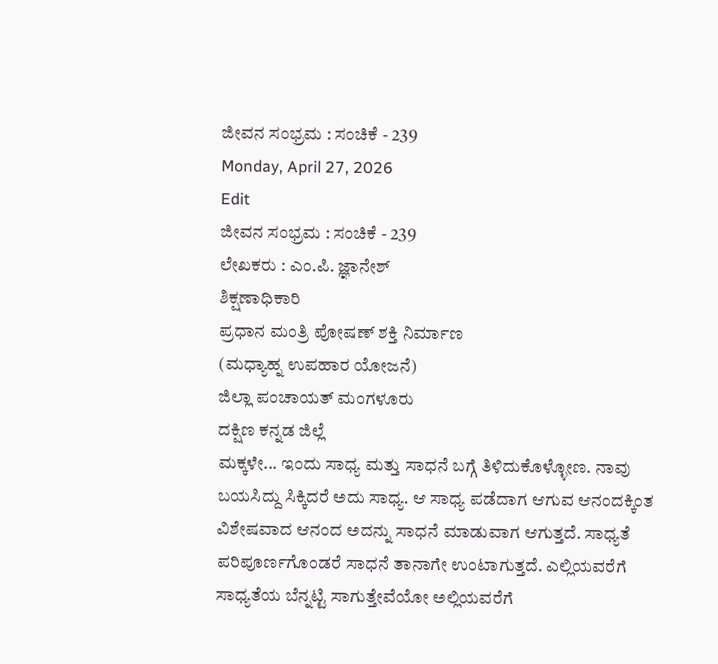ಜೀವನ ಸಂಭ್ರಮ : ಸಂಚಿಕೆ - 239
Monday, April 27, 2026
Edit
ಜೀವನ ಸಂಭ್ರಮ : ಸಂಚಿಕೆ - 239
ಲೇಖಕರು : ಎಂ.ಪಿ. ಜ್ಞಾನೇಶ್
ಶಿಕ್ಷಣಾಧಿಕಾರಿ
ಪ್ರಧಾನ ಮಂತ್ರಿ ಪೋಷಣ್ ಶಕ್ತಿ ನಿರ್ಮಾಣ
(ಮಧ್ಯಾಹ್ನ ಉಪಹಾರ ಯೋಜನೆ)
ಜಿಲ್ಲಾ ಪಂಚಾಯತ್ ಮಂಗಳೂರು
ದಕ್ಷಿಣ ಕನ್ನಡ ಜಿಲ್ಲೆ
ಮಕ್ಕಳೇ... ಇಂದು ಸಾಧ್ಯ ಮತ್ತು ಸಾಧನೆ ಬಗ್ಗೆ ತಿಳಿದುಕೊಳ್ಳೋಣ. ನಾವು ಬಯಸಿದ್ದು ಸಿಕ್ಕಿದರೆ ಅದು ಸಾಧ್ಯ. ಆ ಸಾಧ್ಯ ಪಡೆದಾಗ ಆಗುವ ಆನಂದಕ್ಕಿಂತ ವಿಶೇಷವಾದ ಆನಂದ ಅದನ್ನು ಸಾಧನೆ ಮಾಡುವಾಗ ಆಗುತ್ತದೆ. ಸಾಧ್ಯತೆ ಪರಿಪೂರ್ಣಗೊಂಡರೆ ಸಾಧನೆ ತಾನಾಗೇ ಉಂಟಾಗುತ್ತದೆ. ಎಲ್ಲಿಯವರೆಗೆ ಸಾಧ್ಯತೆಯ ಬೆನ್ನಟ್ಟಿ ಸಾಗುತ್ತೇವೆಯೋ ಅಲ್ಲಿಯವರೆಗೆ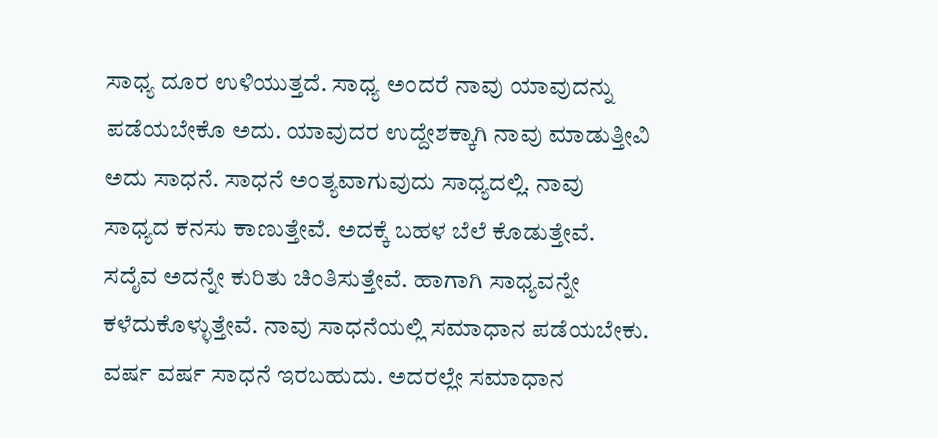ಸಾಧ್ಯ ದೂರ ಉಳಿಯುತ್ತದೆ. ಸಾಧ್ಯ ಅಂದರೆ ನಾವು ಯಾವುದನ್ನು ಪಡೆಯಬೇಕೊ ಅದು. ಯಾವುದರ ಉದ್ದೇಶಕ್ಕಾಗಿ ನಾವು ಮಾಡುತ್ತೀವಿ ಅದು ಸಾಧನೆ. ಸಾಧನೆ ಅಂತ್ಯವಾಗುವುದು ಸಾಧ್ಯದಲ್ಲಿ. ನಾವು ಸಾಧ್ಯದ ಕನಸು ಕಾಣುತ್ತೇವೆ. ಅದಕ್ಕೆ ಬಹಳ ಬೆಲೆ ಕೊಡುತ್ತೇವೆ. ಸದೈವ ಅದನ್ನೇ ಕುರಿತು ಚಿಂತಿಸುತ್ತೇವೆ. ಹಾಗಾಗಿ ಸಾಧ್ಯವನ್ನೇ ಕಳೆದುಕೊಳ್ಳುತ್ತೇವೆ. ನಾವು ಸಾಧನೆಯಲ್ಲಿ ಸಮಾಧಾನ ಪಡೆಯಬೇಕು. ವರ್ಷ ವರ್ಷ ಸಾಧನೆ ಇರಬಹುದು. ಅದರಲ್ಲೇ ಸಮಾಧಾನ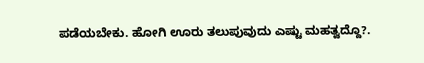ಪಡೆಯಬೇಕು. ಹೋಗಿ ಊರು ತಲುಪುವುದು ಎಷ್ಟು ಮಹತ್ವದ್ದೊ?.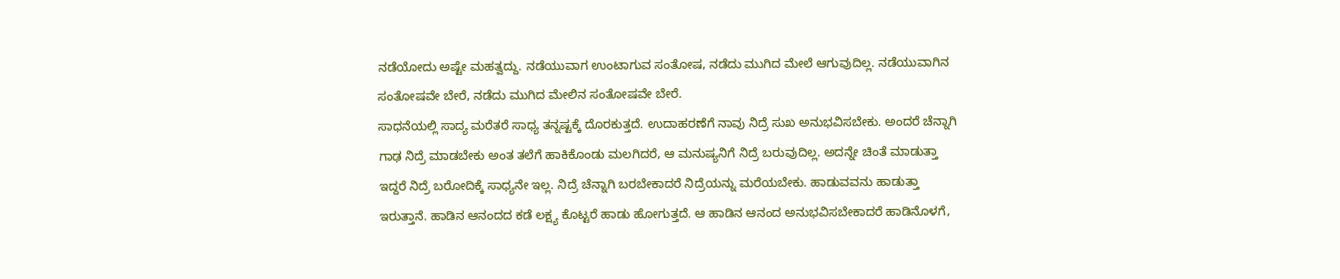ನಡೆಯೋದು ಅಷ್ಟೇ ಮಹತ್ವದ್ದು. ನಡೆಯುವಾಗ ಉಂಟಾಗುವ ಸಂತೋಷ, ನಡೆದು ಮುಗಿದ ಮೇಲೆ ಆಗುವುದಿಲ್ಲ. ನಡೆಯುವಾಗಿನ ಸಂತೋಷವೇ ಬೇರೆ, ನಡೆದು ಮುಗಿದ ಮೇಲಿನ ಸಂತೋಷವೇ ಬೇರೆ.
ಸಾಧನೆಯಲ್ಲಿ ಸಾದ್ಯ ಮರೆತರೆ ಸಾಧ್ಯ ತನ್ನಷ್ಟಕ್ಕೆ ದೊರಕುತ್ತದೆ. ಉದಾಹರಣೆಗೆ ನಾವು ನಿದ್ರೆ ಸುಖ ಅನುಭವಿಸಬೇಕು. ಅಂದರೆ ಚೆನ್ನಾಗಿ ಗಾಢ ನಿದ್ರೆ ಮಾಡಬೇಕು ಅಂತ ತಲೆಗೆ ಹಾಕಿಕೊಂಡು ಮಲಗಿದರೆ, ಆ ಮನುಷ್ಯನಿಗೆ ನಿದ್ರೆ ಬರುವುದಿಲ್ಲ. ಅದನ್ನೇ ಚಿಂತೆ ಮಾಡುತ್ತಾ ಇದ್ದರೆ ನಿದ್ರೆ ಬರೋದಿಕ್ಕೆ ಸಾಧ್ಯನೇ ಇಲ್ಲ. ನಿದ್ರೆ ಚೆನ್ನಾಗಿ ಬರಬೇಕಾದರೆ ನಿದ್ರೆಯನ್ನು ಮರೆಯಬೇಕು. ಹಾಡುವವನು ಹಾಡುತ್ತಾ ಇರುತ್ತಾನೆ. ಹಾಡಿನ ಆನಂದದ ಕಡೆ ಲಕ್ಷ್ಯ ಕೊಟ್ಟರೆ ಹಾಡು ಹೋಗುತ್ತದೆ. ಆ ಹಾಡಿನ ಆನಂದ ಅನುಭವಿಸಬೇಕಾದರೆ ಹಾಡಿನೊಳಗೆ,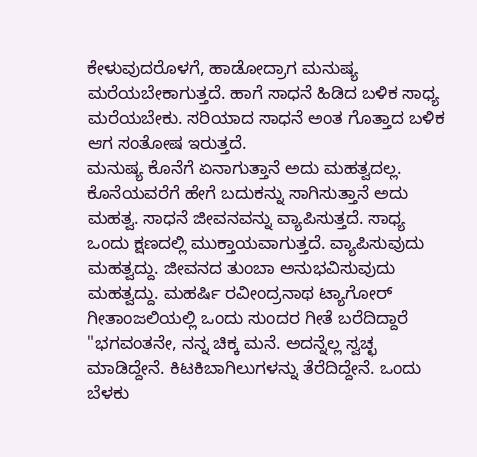ಕೇಳುವುದರೊಳಗೆ, ಹಾಡೋದ್ರಾಗ ಮನುಷ್ಯ ಮರೆಯಬೇಕಾಗುತ್ತದೆ. ಹಾಗೆ ಸಾಧನೆ ಹಿಡಿದ ಬಳಿಕ ಸಾಧ್ಯ ಮರೆಯಬೇಕು. ಸರಿಯಾದ ಸಾಧನೆ ಅಂತ ಗೊತ್ತಾದ ಬಳಿಕ ಆಗ ಸಂತೋಷ ಇರುತ್ತದೆ.
ಮನುಷ್ಯ ಕೊನೆಗೆ ಏನಾಗುತ್ತಾನೆ ಅದು ಮಹತ್ವದಲ್ಲ. ಕೊನೆಯವರೆಗೆ ಹೇಗೆ ಬದುಕನ್ನು ಸಾಗಿಸುತ್ತಾನೆ ಅದು ಮಹತ್ವ. ಸಾಧನೆ ಜೀವನವನ್ನು ವ್ಯಾಪಿಸುತ್ತದೆ. ಸಾಧ್ಯ ಒಂದು ಕ್ಷಣದಲ್ಲಿ ಮುಕ್ತಾಯವಾಗುತ್ತದೆ. ವ್ಯಾಪಿಸುವುದು ಮಹತ್ವದ್ದು. ಜೀವನದ ತುಂಬಾ ಅನುಭವಿಸುವುದು ಮಹತ್ವದ್ದು. ಮಹರ್ಷಿ ರವೀಂದ್ರನಾಥ ಟ್ಯಾಗೋರ್ ಗೀತಾಂಜಲಿಯಲ್ಲಿ ಒಂದು ಸುಂದರ ಗೀತೆ ಬರೆದಿದ್ದಾರೆ "ಭಗವಂತನೇ, ನನ್ನ ಚಿಕ್ಕ ಮನೆ. ಅದನ್ನೆಲ್ಲ ಸ್ವಚ್ಛ ಮಾಡಿದ್ದೇನೆ. ಕಿಟಕಿಬಾಗಿಲುಗಳನ್ನು ತೆರೆದಿದ್ದೇನೆ. ಒಂದು ಬೆಳಕು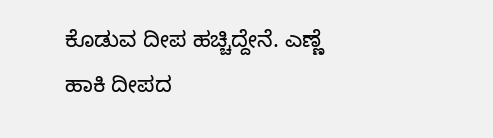ಕೊಡುವ ದೀಪ ಹಚ್ಚಿದ್ದೇನೆ. ಎಣ್ಣೆ ಹಾಕಿ ದೀಪದ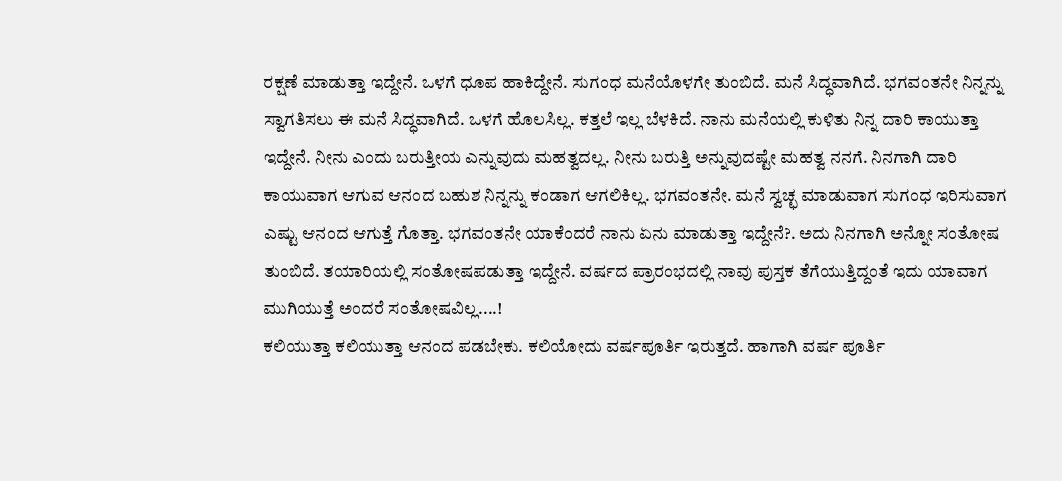ರಕ್ಷಣೆ ಮಾಡುತ್ತಾ ಇದ್ದೇನೆ. ಒಳಗೆ ಧೂಪ ಹಾಕಿದ್ದೇನೆ. ಸುಗಂಧ ಮನೆಯೊಳಗೇ ತುಂಬಿದೆ. ಮನೆ ಸಿದ್ಧವಾಗಿದೆ. ಭಗವಂತನೇ ನಿನ್ನನ್ನು ಸ್ವಾಗತಿಸಲು ಈ ಮನೆ ಸಿದ್ಧವಾಗಿದೆ. ಒಳಗೆ ಹೊಲಸಿಲ್ಲ. ಕತ್ತಲೆ ಇಲ್ಲ ಬೆಳಕಿದೆ. ನಾನು ಮನೆಯಲ್ಲಿ ಕುಳಿತು ನಿನ್ನ ದಾರಿ ಕಾಯುತ್ತಾ ಇದ್ದೇನೆ. ನೀನು ಎಂದು ಬರುತ್ತೀಯ ಎನ್ನುವುದು ಮಹತ್ವದಲ್ಲ. ನೀನು ಬರುತ್ತಿ ಅನ್ನುವುದಷ್ಟೇ ಮಹತ್ವ ನನಗೆ. ನಿನಗಾಗಿ ದಾರಿ ಕಾಯುವಾಗ ಆಗುವ ಆನಂದ ಬಹುಶ ನಿನ್ನನ್ನು ಕಂಡಾಗ ಆಗಲಿಕಿಲ್ಲ. ಭಗವಂತನೇ. ಮನೆ ಸ್ವಚ್ಛ ಮಾಡುವಾಗ ಸುಗಂಧ ಇರಿಸುವಾಗ ಎಷ್ಟು ಆನಂದ ಆಗುತ್ತೆ ಗೊತ್ತಾ. ಭಗವಂತನೇ ಯಾಕೆಂದರೆ ನಾನು ಏನು ಮಾಡುತ್ತಾ ಇದ್ದೇನೆ?. ಅದು ನಿನಗಾಗಿ ಅನ್ನೋ ಸಂತೋಷ ತುಂಬಿದೆ. ತಯಾರಿಯಲ್ಲಿ ಸಂತೋಷಪಡುತ್ತಾ ಇದ್ದೇನೆ. ವರ್ಷದ ಪ್ರಾರಂಭದಲ್ಲಿ ನಾವು ಪುಸ್ತಕ ತೆಗೆಯುತ್ತಿದ್ದಂತೆ ಇದು ಯಾವಾಗ ಮುಗಿಯುತ್ತೆ ಅಂದರೆ ಸಂತೋಷವಿಲ್ಲ....!
ಕಲಿಯುತ್ತಾ ಕಲಿಯುತ್ತಾ ಆನಂದ ಪಡಬೇಕು. ಕಲಿಯೋದು ವರ್ಷಪೂರ್ತಿ ಇರುತ್ತದೆ. ಹಾಗಾಗಿ ವರ್ಷ ಪೂರ್ತಿ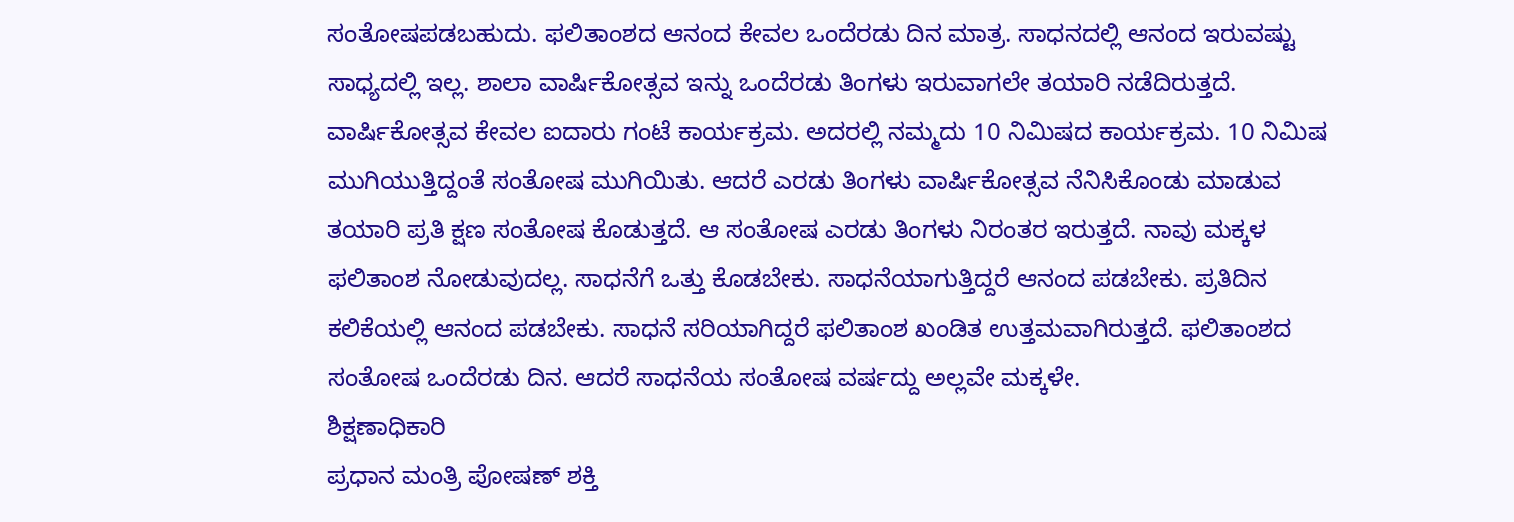ಸಂತೋಷಪಡಬಹುದು. ಫಲಿತಾಂಶದ ಆನಂದ ಕೇವಲ ಒಂದೆರಡು ದಿನ ಮಾತ್ರ. ಸಾಧನದಲ್ಲಿ ಆನಂದ ಇರುವಷ್ಟು ಸಾಧ್ಯದಲ್ಲಿ ಇಲ್ಲ. ಶಾಲಾ ವಾರ್ಷಿಕೋತ್ಸವ ಇನ್ನು ಒಂದೆರಡು ತಿಂಗಳು ಇರುವಾಗಲೇ ತಯಾರಿ ನಡೆದಿರುತ್ತದೆ. ವಾರ್ಷಿಕೋತ್ಸವ ಕೇವಲ ಐದಾರು ಗಂಟೆ ಕಾರ್ಯಕ್ರಮ. ಅದರಲ್ಲಿ ನಮ್ಮದು 10 ನಿಮಿಷದ ಕಾರ್ಯಕ್ರಮ. 10 ನಿಮಿಷ ಮುಗಿಯುತ್ತಿದ್ದಂತೆ ಸಂತೋಷ ಮುಗಿಯಿತು. ಆದರೆ ಎರಡು ತಿಂಗಳು ವಾರ್ಷಿಕೋತ್ಸವ ನೆನಿಸಿಕೊಂಡು ಮಾಡುವ ತಯಾರಿ ಪ್ರತಿ ಕ್ಷಣ ಸಂತೋಷ ಕೊಡುತ್ತದೆ. ಆ ಸಂತೋಷ ಎರಡು ತಿಂಗಳು ನಿರಂತರ ಇರುತ್ತದೆ. ನಾವು ಮಕ್ಕಳ ಫಲಿತಾಂಶ ನೋಡುವುದಲ್ಲ. ಸಾಧನೆಗೆ ಒತ್ತು ಕೊಡಬೇಕು. ಸಾಧನೆಯಾಗುತ್ತಿದ್ದರೆ ಆನಂದ ಪಡಬೇಕು. ಪ್ರತಿದಿನ ಕಲಿಕೆಯಲ್ಲಿ ಆನಂದ ಪಡಬೇಕು. ಸಾಧನೆ ಸರಿಯಾಗಿದ್ದರೆ ಫಲಿತಾಂಶ ಖಂಡಿತ ಉತ್ತಮವಾಗಿರುತ್ತದೆ. ಫಲಿತಾಂಶದ ಸಂತೋಷ ಒಂದೆರಡು ದಿನ. ಆದರೆ ಸಾಧನೆಯ ಸಂತೋಷ ವರ್ಷದ್ದು ಅಲ್ಲವೇ ಮಕ್ಕಳೇ.
ಶಿಕ್ಷಣಾಧಿಕಾರಿ
ಪ್ರಧಾನ ಮಂತ್ರಿ ಪೋಷಣ್ ಶಕ್ತಿ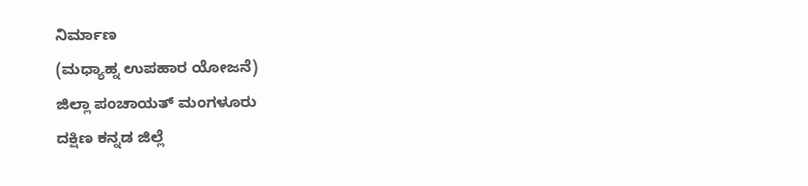ನಿರ್ಮಾಣ
(ಮಧ್ಯಾಹ್ನ ಉಪಹಾರ ಯೋಜನೆ)
ಜಿಲ್ಲಾ ಪಂಚಾಯತ್ ಮಂಗಳೂರು
ದಕ್ಷಿಣ ಕನ್ನಡ ಜಿಲ್ಲೆ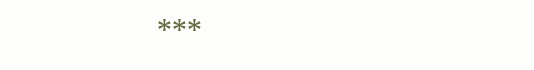***